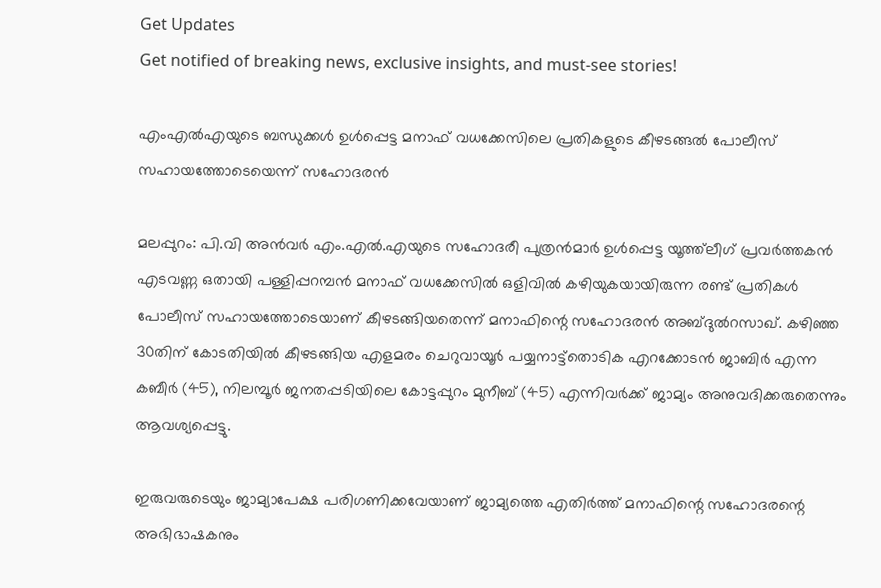Get Updates
Get notified of breaking news, exclusive insights, and must-see stories!

എംഎല്‍എയുടെ ബന്ധുക്കള്‍ ഉള്‍പ്പെട്ട മനാഫ് വധക്കേസിലെ പ്രതികളുടെ കീഴടങ്ങല്‍ പോലീസ് സഹായത്തോടെയെന്ന് സഹോദരന്‍

മലപ്പുറം: പി.വി അന്‍വര്‍ എം.എല്‍.എയുടെ സഹോദരീ പുത്രന്‍മാര്‍ ഉള്‍പ്പെട്ട യൂത്ത്‌ലീഗ് പ്രവര്‍ത്തകന്‍ എടവണ്ണ ഒതായി പള്ളിപ്പറമ്പന്‍ മനാഫ് വധക്കേസില്‍ ഒളിവില്‍ കഴിയുകയായിരുന്ന രണ്ട് പ്രതികള്‍ പോലീസ് സഹായത്തോടെയാണ് കീഴടങ്ങിയതെന്ന് മനാഫിന്റെ സഹോദരന്‍ അബ്ദുല്‍റസാഖ്. കഴിഞ്ഞ 30തിന് കോടതിയില്‍ കീഴടങ്ങിയ എളമരം ചെറുവായൂര്‍ പയ്യനാട്ട്‌തൊടിക എറക്കോടന്‍ ജാബിര്‍ എന്ന കബീര്‍ (45), നിലമ്പൂര്‍ ജനതപ്പടിയിലെ കോട്ടപ്പുറം മുനീബ് (45) എന്നിവര്‍ക്ക് ജാമ്യം അനുവദിക്കരുതെന്നും ആവശ്യപ്പെട്ടു.

ഇരുവരുടെയും ജാമ്യാപേക്ഷ പരിഗണിക്കവേയാണ് ജാമ്യത്തെ എതിര്‍ത്ത് മനാഫിന്റെ സഹോദരന്റെ അഭിഭാഷകനും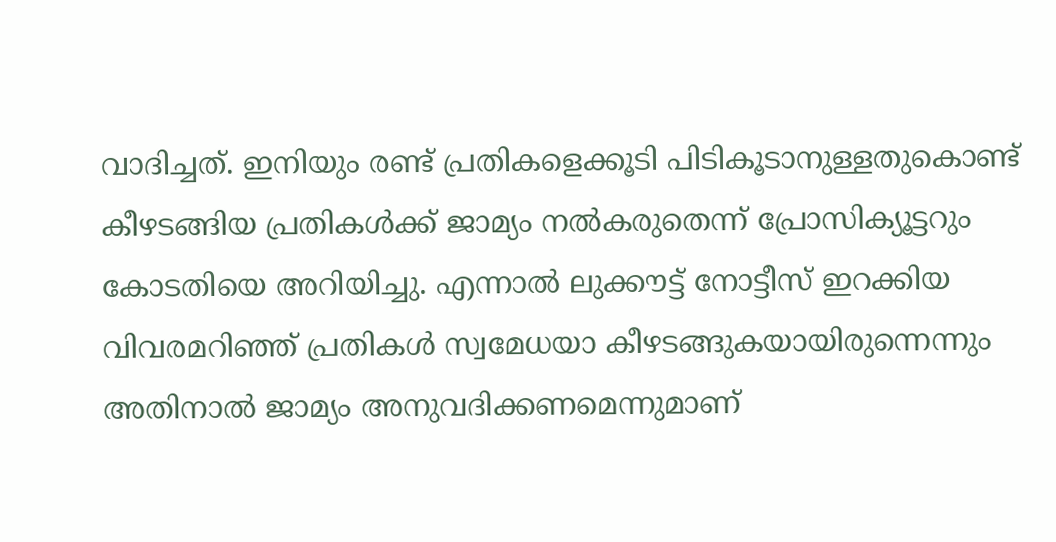വാദിച്ചത്. ഇനിയും രണ്ട് പ്രതികളെക്കൂടി പിടികൂടാനുള്ളതുകൊണ്ട് കീഴടങ്ങിയ പ്രതികള്‍ക്ക് ജാമ്യം നല്‍കരുതെന്ന് പ്രോസിക്യൂട്ടറും കോടതിയെ അറിയിച്ചു. എന്നാല്‍ ലുക്കൗട്ട് നോട്ടീസ് ഇറക്കിയ വിവരമറിഞ്ഞ് പ്രതികള്‍ സ്വമേധയാ കീഴടങ്ങുകയായിരുന്നെന്നും അതിനാല്‍ ജാമ്യം അനുവദിക്കണമെന്നുമാണ്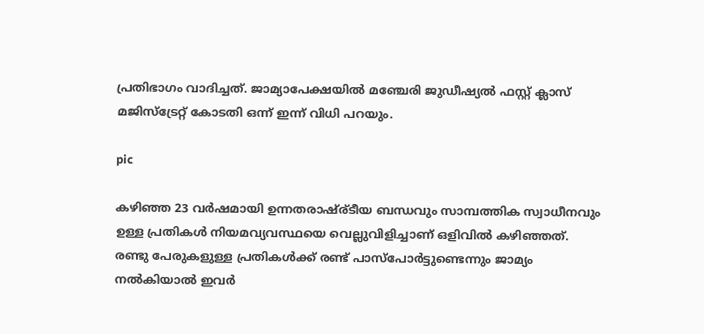പ്രതിഭാഗം വാദിച്ചത്. ജാമ്യാപേക്ഷയില്‍ മഞ്ചേരി ജുഡീഷ്യല്‍ ഫസ്റ്റ് ക്ലാസ് മജിസ്‌ട്രേറ്റ് കോടതി ഒന്ന് ഇന്ന് വിധി പറയും.

pic

കഴിഞ്ഞ 23 വര്‍ഷമായി ഉന്നതരാഷ്ര്ടീയ ബന്ധവും സാമ്പത്തിക സ്വാധീനവും ഉള്ള പ്രതികള്‍ നിയമവ്യവസ്ഥയെ വെല്ലുവിളിച്ചാണ് ഒളിവില്‍ കഴി‍‍ഞ്ഞത്. രണ്ടു പേരുകളുള്ള പ്രതികള്‍ക്ക് രണ്ട് പാസ്‌പോര്‍ട്ടുണ്ടെന്നും ജാമ്യം നല്‍കിയാല്‍ ഇവര്‍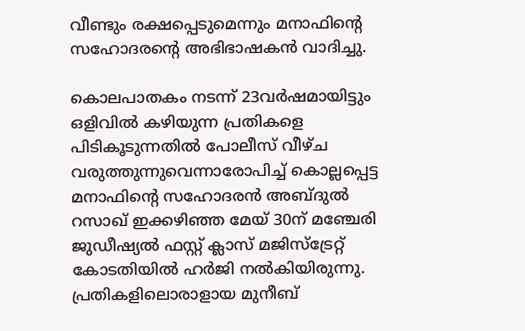വീണ്ടും രക്ഷപ്പെടുമെന്നും മനാഫിന്റെ സഹോദരന്റെ അഭിഭാഷകന്‍ വാദിച്ചു.

കൊലപാതകം നടന്ന് 23വര്‍ഷമായിട്ടും ഒളിവില്‍ കഴിയുന്ന പ്രതികളെ പിടികൂടുന്നതില്‍ പോലീസ് വീഴ്ച വരുത്തുന്നുവെന്നാരോപിച്ച് കൊല്ലപ്പെട്ട മനാഫിന്റെ സഹോദരന്‍ അബ്ദുല്‍ റസാഖ് ഇക്കഴിഞ്ഞ മേയ് 30ന് മഞ്ചേരി ജുഡീഷ്യല്‍ ഫസ്റ്റ് ക്ലാസ് മജിസ്‌ട്രേറ്റ് കോടതിയില്‍ ഹര്‍ജി നല്‍കിയിരുന്നു. പ്രതികളിലൊരാളായ മുനീബ്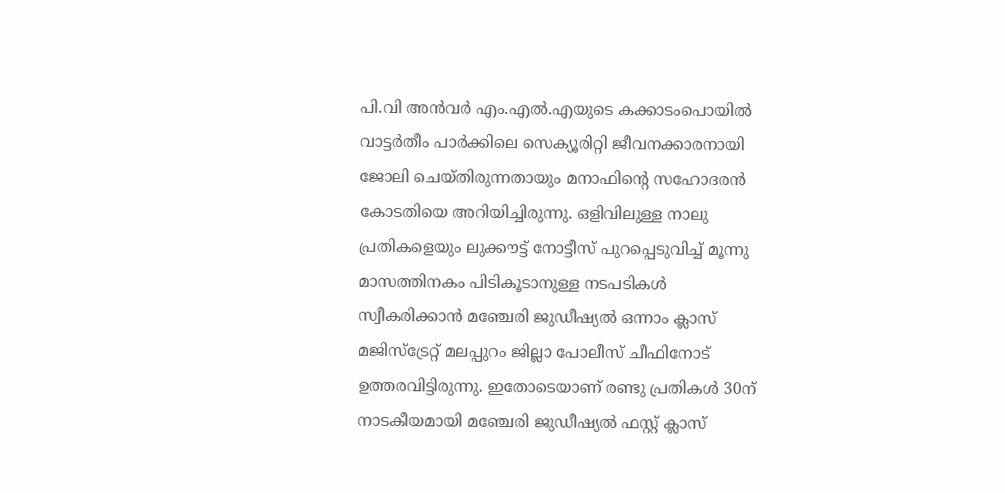പി.വി അന്‍വര്‍ എം.എല്‍.എയുടെ കക്കാടംപൊയില്‍ വാട്ടര്‍തീം പാര്‍ക്കിലെ സെക്യൂരിറ്റി ജീവനക്കാരനായി ജോലി ചെയ്തിരുന്നതായും മനാഫിന്റെ സഹോദരന്‍ കോടതിയെ അറിയിച്ചിരുന്നു. ഒളിവിലുള്ള നാലു പ്രതികളെയും ലുക്കൗട്ട് നോട്ടീസ് പുറപ്പെടുവിച്ച് മൂന്നു മാസത്തിനകം പിടികൂടാനുള്ള നടപടികള്‍ സ്വീകരിക്കാന്‍ മഞ്ചേരി ജുഡീഷ്യല്‍ ഒന്നാം ക്ലാസ് മജിസ്‌ട്രേറ്റ് മലപ്പുറം ജില്ലാ പോലീസ് ചീഫിനോട് ഉത്തരവിട്ടിരുന്നു. ഇതോടെയാണ് രണ്ടു പ്രതികള്‍ 30ന് നാടകീയമായി മഞ്ചേരി ജുഡീഷ്യല്‍ ഫസ്റ്റ് ക്ലാസ്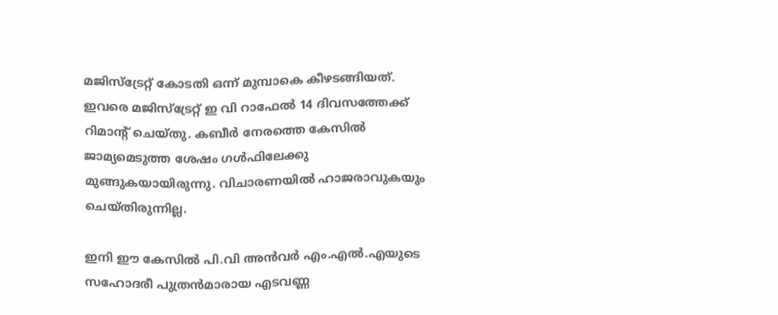മജിസ്‌ട്രേറ്റ് കോടതി ഒന്ന് മുമ്പാകെ കീഴടങ്ങിയത്. ഇവരെ മജിസ്‌ട്രേറ്റ് ഇ വി റാഫേല്‍ 14 ദിവസത്തേക്ക് റിമാന്റ് ചെയ്തു. കബീര്‍ നേരത്തെ കേസില്‍ ജാമ്യമെടുത്ത ശേഷം ഗള്‍ഫിലേക്കു മുങ്ങുകയായിരുന്നു. വിചാരണയില്‍ ഹാജരാവുകയും ചെയ്തിരുന്നില്ല.

ഇനി ഈ കേസില്‍ പി.വി അന്‍വര്‍ എം.എല്‍.എയുടെ സഹോദരീ പുത്രന്‍മാരായ എടവണ്ണ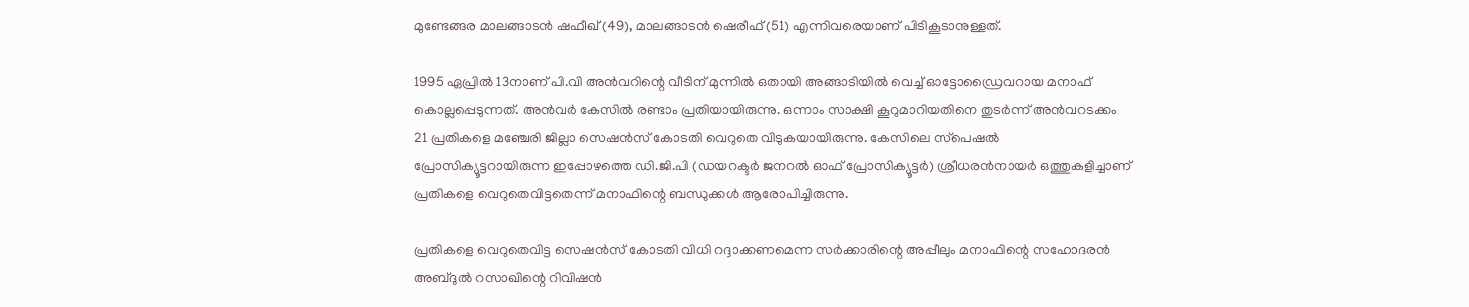മുണ്ടേങ്ങര മാലങ്ങാടന്‍ ഷഫീഖ് (49), മാലങ്ങാടന്‍ ഷെരീഫ് (51) എന്നിവരെയാണ് പിടികൂടാനുള്ളത്.

1995 ഏപ്രില്‍ 13നാണ് പി.വി അന്‍വറിന്റെ വീടിന് മുന്നില്‍ ഒതായി അങ്ങാടിയില്‍ വെച്ച് ഓട്ടോഡ്രൈവറായ മനാഫ് കൊല്ലപ്പെടുന്നത്. അന്‍വര്‍ കേസില്‍ രണ്ടാം പ്രതിയായിരുന്നു. ഒന്നാം സാക്ഷി കൂറുമാറിയതിനെ തുടര്‍ന്ന് അന്‍വറടക്കം 21 പ്രതികളെ മഞ്ചേരി ജില്ലാ സെഷന്‍സ് കോടതി വെറുതെ വിടുകയായിരുന്നു. കേസിലെ സ്‌പെഷല്‍ പ്രോസിക്യൂട്ടറായിരുന്ന ഇപ്പോഴത്തെ ഡി.ജി.പി (ഡയറക്ടര്‍ ജനറല്‍ ഓഫ് പ്രോസിക്യൂട്ടര്‍) ശ്രീധരന്‍നായര്‍ ഒത്തുകളിച്ചാണ് പ്രതികളെ വെറുതെവിട്ടതെന്ന് മനാഫിന്റെ ബന്ധുക്കള്‍ ആരോപിച്ചിരുന്നു.

പ്രതികളെ വെറുതെവിട്ട സെഷന്‍സ് കോടതി വിധി റദ്ദാക്കണമെന്ന സര്‍ക്കാരിന്റെ അപ്പീലും മനാഫിന്റെ സഹോദരന്‍ അബ്ദുല്‍ റസാഖിന്റെ റിവിഷന്‍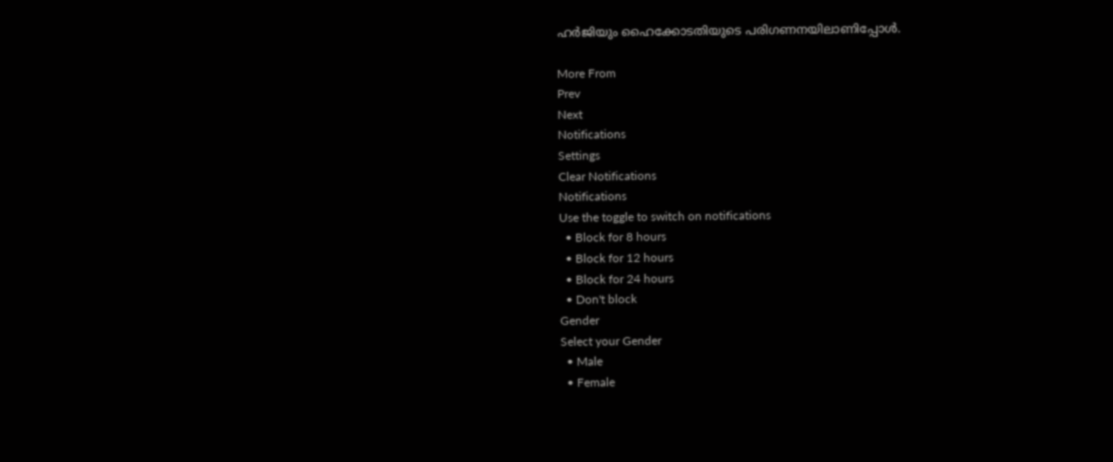ഹര്‍ജിയും ഹൈക്കോടതിയുടെ പരിഗണനയിലാണിപ്പോള്‍.

More From
Prev
Next
Notifications
Settings
Clear Notifications
Notifications
Use the toggle to switch on notifications
  • Block for 8 hours
  • Block for 12 hours
  • Block for 24 hours
  • Don't block
Gender
Select your Gender
  • Male
  • Female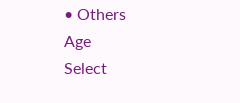• Others
Age
Select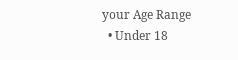your Age Range
  • Under 18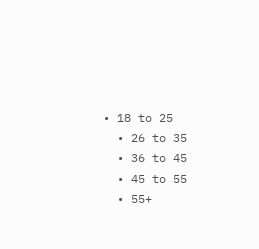• 18 to 25
  • 26 to 35
  • 36 to 45
  • 45 to 55
  • 55+